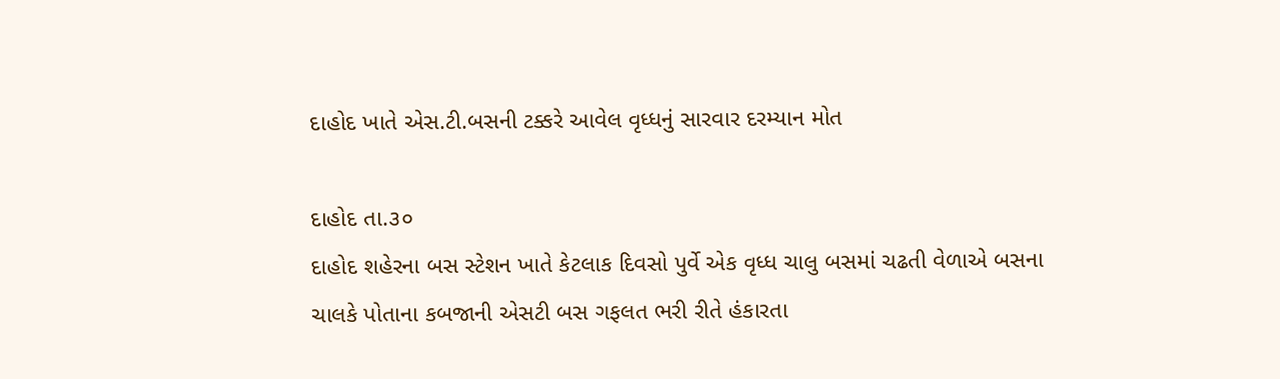દાહોદ ખાતે એસ.ટી.બસની ટક્કરે આવેલ વૃધ્ધનું સારવાર દરમ્યાન મોત

દાહોદ તા.૩૦
દાહોદ શહેરના બસ સ્ટેશન ખાતે કેટલાક દિવસો પુર્વે એક વૃધ્ધ ચાલુ બસમાં ચઢતી વેળાએ બસના ચાલકે પોતાના કબજાની એસટી બસ ગફલત ભરી રીતે હંકારતા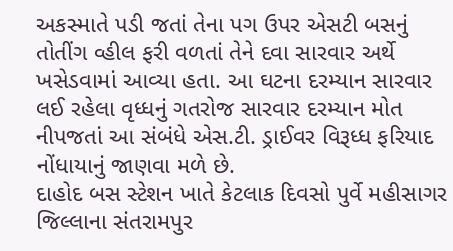અકસ્માતે પડી જતાં તેના પગ ઉપર એસટી બસનું તોતીંગ વ્હીલ ફરી વળતાં તેને દવા સારવાર અર્થે ખસેડવામાં આવ્યા હતા. આ ઘટના દરમ્યાન સારવાર લઈ રહેલા વૃધ્ધનું ગતરોજ સારવાર દરમ્યાન મોત નીપજતાં આ સંબંધે એસ.ટી. ડ્રાઈવર વિરૂધ્ધ ફરિયાદ નોંધાયાનું જાણવા મળે છે.
દાહોદ બસ સ્ટેશન ખાતે કેટલાક દિવસો પુર્વે મહીસાગર જિલ્લાના સંતરામપુર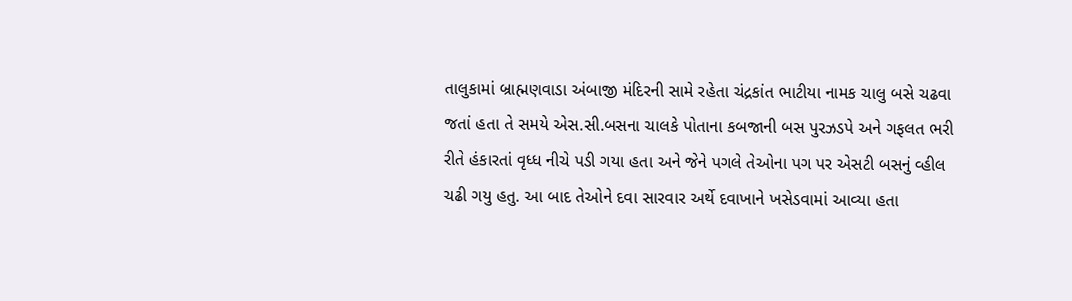તાલુકામાં બ્રાહ્મણવાડા અંબાજી મંદિરની સામે રહેતા ચંદ્રકાંત ભાટીયા નામક ચાલુ બસે ચઢવા જતાં હતા તે સમયે એસ.સી.બસના ચાલકે પોતાના કબજાની બસ પુરઝડપે અને ગફલત ભરી રીતે હંકારતાં વૃધ્ધ નીચે પડી ગયા હતા અને જેને પગલે તેઓના પગ પર એસટી બસનું વ્હીલ ચઢી ગયુ હતુ. આ બાદ તેઓને દવા સારવાર અર્થે દવાખાને ખસેડવામાં આવ્યા હતા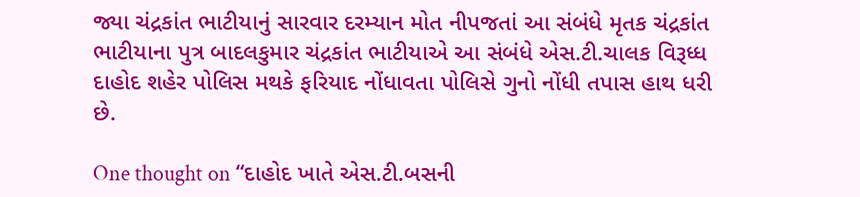જ્યા ચંદ્રકાંત ભાટીયાનું સારવાર દરમ્યાન મોત નીપજતાં આ સંબંધે મૃતક ચંદ્રકાંત ભાટીયાના પુત્ર બાદલકુમાર ચંદ્રકાંત ભાટીયાએ આ સંબંધે એસ.ટી.ચાલક વિરૂધ્ધ દાહોદ શહેર પોલિસ મથકે ફરિયાદ નોંધાવતા પોલિસે ગુનો નોંધી તપાસ હાથ ધરી છે.

One thought on “દાહોદ ખાતે એસ.ટી.બસની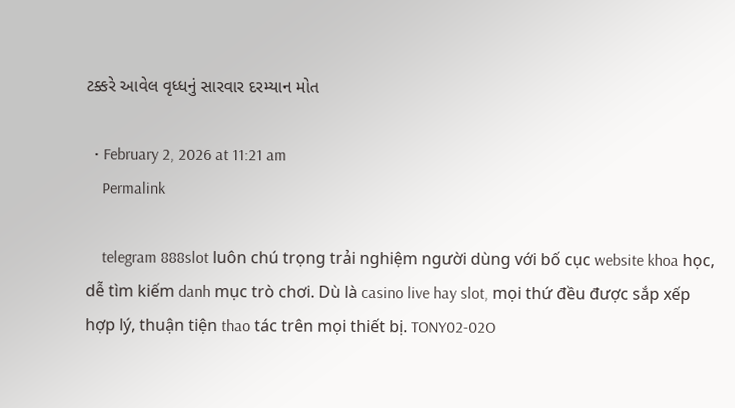ટક્કરે આવેલ વૃધ્ધનું સારવાર દરમ્યાન મોત

  • February 2, 2026 at 11:21 am
    Permalink

    telegram 888slot luôn chú trọng trải nghiệm người dùng với bố cục website khoa học, dễ tìm kiếm danh mục trò chơi. Dù là casino live hay slot, mọi thứ đều được sắp xếp hợp lý, thuận tiện thao tác trên mọi thiết bị. TONY02-02O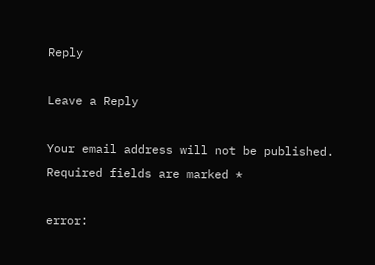Reply

Leave a Reply

Your email address will not be published. Required fields are marked *

error: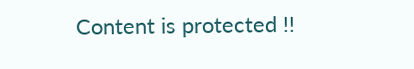Content is protected !!